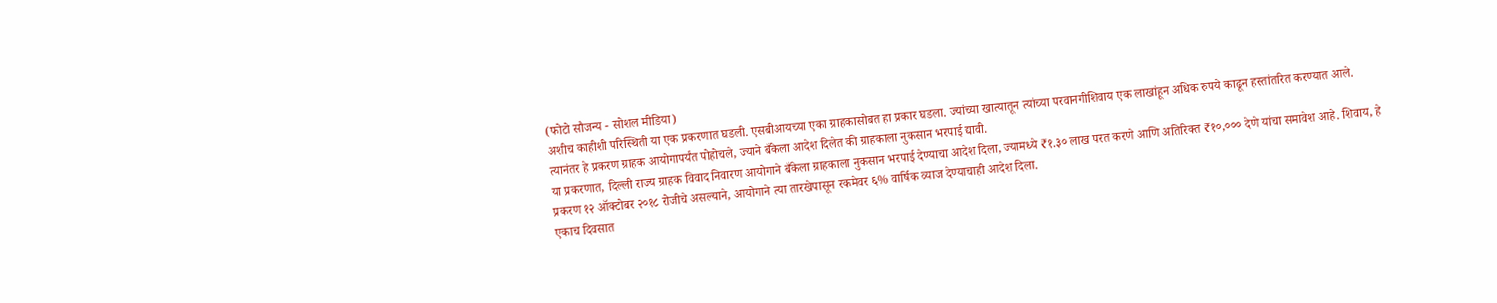(फोटो सौजन्य - सोशल मीडिया)
अशीच काहीशी परिस्थिती या एक प्रकरणात घडली. एसबीआयच्या एका ग्राहकासोबत हा प्रकार घडला. ज्यांच्या खात्यातून त्यांच्या परवानगीशिवाय एक लाखांहून अधिक रुपये काढून हस्तांतरित करण्यात आले. त्यानंतर हे प्रकरण ग्राहक आयोगापर्यंत पोहोचले, ज्याने बँकेला आदेश दिलेत की ग्राहकाला नुकसान भरपाई द्यावी.
या प्रकरणात, दिल्ली राज्य ग्राहक विवाद निवारण आयोगाने बँकेला ग्राहकाला नुकसान भरपाई देण्याचा आदेश दिला, ज्यामध्ये ₹१.३० लाख परत करणे आणि अतिरिक्त ₹१०,००० देणे यांचा समावेश आहे. शिवाय, हे प्रकरण १२ ऑक्टोबर २०१८ रोजीचे असल्याने, आयोगाने त्या तारखेपासून रकमेवर ६% वार्षिक व्याज देण्याचाही आदेश दिला.
एकाच दिवसात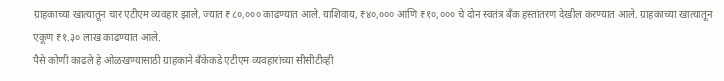ग्राहकाच्या खात्यातून चार एटीएम व्यवहार झाले, ज्यात ₹८०,००० काढण्यात आले. याशिवाय, ₹४०,००० आणि ₹१०,००० चे दोन स्वतंत्र बँक हस्तांतरण देखील करण्यात आले. ग्राहकाच्या खात्यातून एकूण ₹१.३० लाख काढण्यात आले.
पैसे कोणी काढले हे ओळखण्यासाठी ग्राहकाने बँकेकडे एटीएम व्यवहारांच्या सीसीटीव्ही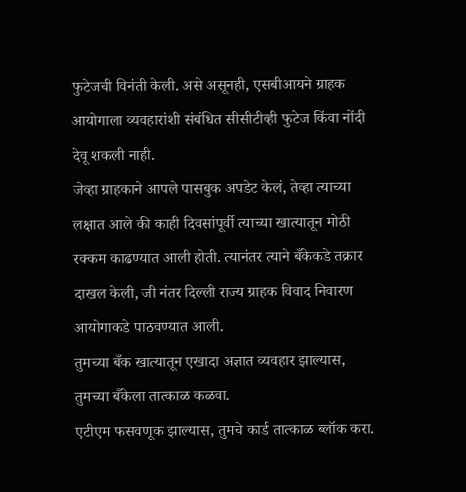फुटेजची विनंती केली. असे असूनही, एसबीआयने ग्राहक आयोगाला व्यवहारांशी संबंधित सीसीटीव्ही फुटेज किंवा नोंदी देवू शकली नाही.
जेव्हा ग्राहकाने आपले पासबुक अपडेट केलं, तेव्हा त्याच्या लक्षात आले की काही दिवसांपूर्वी त्याच्या खात्यातून मोठी रक्कम काढण्यात आली होती. त्यानंतर त्याने बँकेकडे तक्रार दाखल केली, जी नंतर दिल्ली राज्य ग्राहक विवाद निवारण आयोगाकडे पाठवण्यात आली.
तुमच्या बँक खात्यातून एखादा अज्ञात व्यवहार झाल्यास, तुमच्या बँकेला तात्काळ कळवा.
एटीएम फसवणूक झाल्यास, तुमचे कार्ड तात्काळ ब्लॉक करा.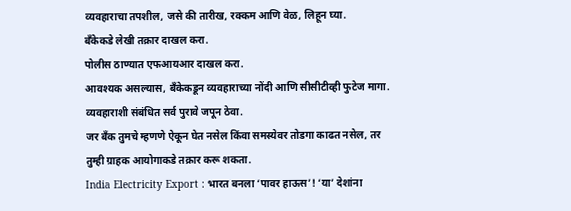व्यवहाराचा तपशील, जसे की तारीख, रक्कम आणि वेळ, लिहून घ्या.
बँकेकडे लेखी तक्रार दाखल करा.
पोलीस ठाण्यात एफआयआर दाखल करा.
आवश्यक असल्यास, बँकेकडून व्यवहाराच्या नोंदी आणि सीसीटीव्ही फुटेज मागा.
व्यवहाराशी संबंधित सर्व पुरावे जपून ठेवा.
जर बँक तुमचे म्हणणे ऐकून घेत नसेल किंवा समस्येवर तोडगा काढत नसेल, तर तुम्ही ग्राहक आयोगाकडे तक्रार करू शकता.
India Electricity Export : भारत बनला ‘पावर हाऊस’! ‘या’ देशांना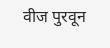वीज पुरवून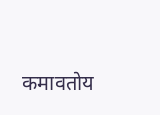कमावतोय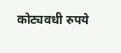कोट्यवधी रुपये